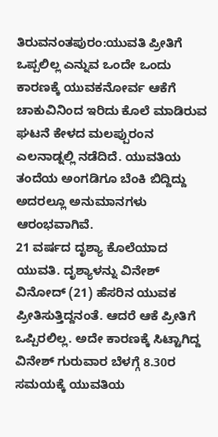ತಿರುವನಂತಪುರಂ:ಯುವತಿ ಪ್ರೀತಿಗೆ ಒಪ್ಪಲಿಲ್ಲ ಎನ್ನುವ ಒಂದೇ ಒಂದು ಕಾರಣಕ್ಕೆ ಯುವಕನೋರ್ವ ಆಕೆಗೆ ಚಾಕುವಿನಿಂದ ಇರಿದು ಕೊಲೆ ಮಾಡಿರುವ ಘಟನೆ ಕೇಳದ ಮಲಪ್ಪುರಂನ ಎಲನಾಡ್ನಲ್ಲಿ ನಡೆದಿದೆ. ಯುವತಿಯ ತಂದೆಯ ಅಂಗಡಿಗೂ ಬೆಂಕಿ ಬಿದ್ದಿದ್ದು ಅದರಲ್ಲೂ ಅನುಮಾನಗಳು ಆರಂಭವಾಗಿವೆ.
21 ವರ್ಷದ ದೃಶ್ಯಾ ಕೊಲೆಯಾದ ಯುವತಿ. ದೃಶ್ಯಾಳನ್ನು ವಿನೇಶ್ ವಿನೋದ್ (21) ಹೆಸರಿನ ಯುವಕ ಪ್ರೀತಿಸುತ್ತಿದ್ದನಂತೆ. ಆದರೆ ಆಕೆ ಪ್ರೀತಿಗೆ ಒಪ್ಪಿರಲಿಲ್ಲ. ಅದೇ ಕಾರಣಕ್ಕೆ ಸಿಟ್ಟಾಗಿದ್ದ ವಿನೇಶ್ ಗುರುವಾರ ಬೆಳಗ್ಗೆ 8.30ರ ಸಮಯಕ್ಕೆ ಯುವತಿಯ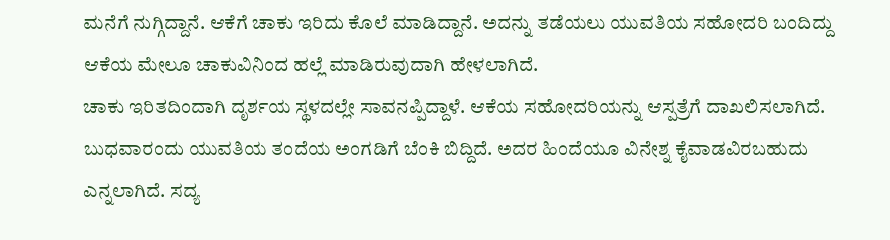ಮನೆಗೆ ನುಗ್ಗಿದ್ದಾನೆ. ಆಕೆಗೆ ಚಾಕು ಇರಿದು ಕೊಲೆ ಮಾಡಿದ್ದಾನೆ. ಅದನ್ನು ತಡೆಯಲು ಯುವತಿಯ ಸಹೋದರಿ ಬಂದಿದ್ದು ಆಕೆಯ ಮೇಲೂ ಚಾಕುವಿನಿಂದ ಹಲ್ಲೆ ಮಾಡಿರುವುದಾಗಿ ಹೇಳಲಾಗಿದೆ.
ಚಾಕು ಇರಿತದಿಂದಾಗಿ ದೃರ್ಶಯ ಸ್ಥಳದಲ್ಲೇ ಸಾವನಪ್ಪಿದ್ದಾಳೆ. ಆಕೆಯ ಸಹೋದರಿಯನ್ನು ಆಸ್ಪತ್ರೆಗೆ ದಾಖಲಿಸಲಾಗಿದೆ. ಬುಧವಾರಂದು ಯುವತಿಯ ತಂದೆಯ ಅಂಗಡಿಗೆ ಬೆಂಕಿ ಬಿದ್ದಿದೆ. ಅದರ ಹಿಂದೆಯೂ ವಿನೇಶ್ನ ಕೈವಾಡವಿರಬಹುದು ಎನ್ನಲಾಗಿದೆ. ಸದ್ಯ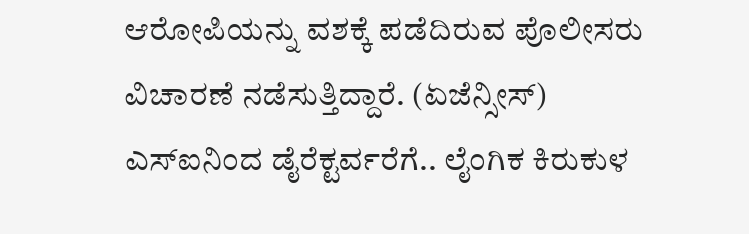ಆರೋಪಿಯನ್ನು ವಶಕ್ಕೆ ಪಡೆದಿರುವ ಪೊಲೀಸರು ವಿಚಾರಣೆ ನಡೆಸುತ್ತಿದ್ದಾರೆ. (ಏಜೆನ್ಸೀಸ್)
ಎಸ್ಐನಿಂದ ಡೈರೆಕ್ಟರ್ವರೆಗೆ.. ಲೈಂಗಿಕ ಕಿರುಕುಳ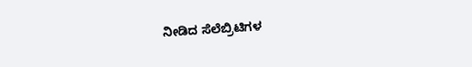ನೀಡಿದ ಸೆಲೆಬ್ರಿಟಿಗಳ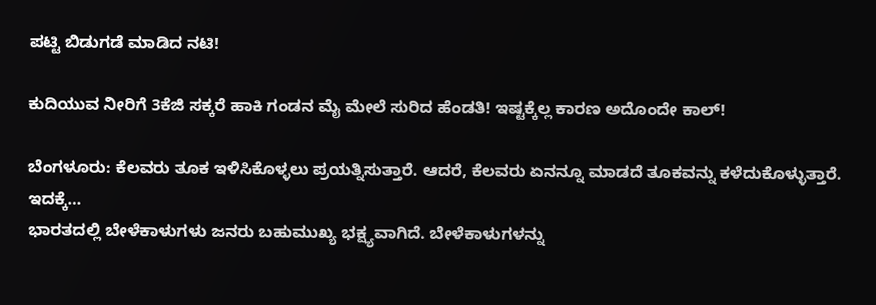ಪಟ್ಟಿ ಬಿಡುಗಡೆ ಮಾಡಿದ ನಟಿ!

ಕುದಿಯುವ ನೀರಿಗೆ 3ಕೆಜಿ ಸಕ್ಕರೆ ಹಾಕಿ ಗಂಡನ ಮೈ ಮೇಲೆ ಸುರಿದ ಹೆಂಡತಿ! ಇಷ್ಟಕ್ಕೆಲ್ಲ ಕಾರಣ ಅದೊಂದೇ ಕಾಲ್!

ಬೆಂಗಳೂರು: ಕೆಲವರು ತೂಕ ಇಳಿಸಿಕೊಳ್ಳಲು ಪ್ರಯತ್ನಿಸುತ್ತಾರೆ. ಆದರೆ, ಕೆಲವರು ಏನನ್ನೂ ಮಾಡದೆ ತೂಕವನ್ನು ಕಳೆದುಕೊಳ್ಳುತ್ತಾರೆ. ಇದಕ್ಕೆ…
ಭಾರತದಲ್ಲಿ ಬೇಳೆಕಾಳುಗಳು ಜನರು ಬಹುಮುಖ್ಯ ಭಕ್ಷ್ಯವಾಗಿದೆ. ಬೇಳೆಕಾಳುಗಳನ್ನು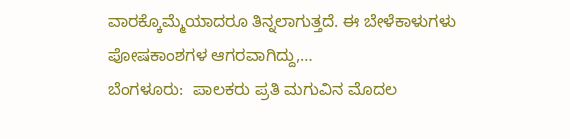ವಾರಕ್ಕೊಮ್ಮೆಯಾದರೂ ತಿನ್ನಲಾಗುತ್ತದೆ. ಈ ಬೇಳೆಕಾಳುಗಳು ಪೋಷಕಾಂಶಗಳ ಆಗರವಾಗಿದ್ದು,…
ಬೆಂಗಳೂರು:  ಪಾಲಕರು ಪ್ರತಿ ಮಗುವಿನ ಮೊದಲ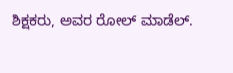ಶಿಕ್ಷಕರು, ಅವರ ರೋಲ್ ಮಾಡೆಲ್.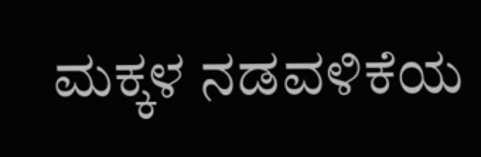ಮಕ್ಕಳ ನಡವಳಿಕೆಯ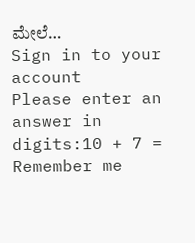ಮೇಲೆ…
Sign in to your account
Please enter an answer in digits:10 + 7 =
Remember me